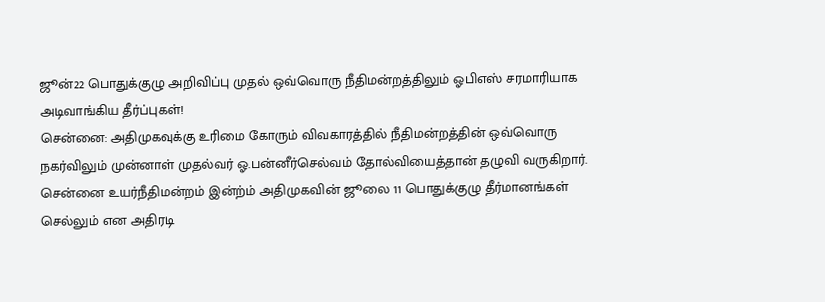ஜூன்22 பொதுக்குழு அறிவிப்பு முதல் ஒவ்வொரு நீதிமன்றத்திலும் ஓபிஎஸ் சரமாரியாக அடிவாங்கிய தீர்ப்புகள்!
சென்னை: அதிமுகவுக்கு உரிமை கோரும் விவகாரத்தில் நீதிமன்றத்தின் ஒவ்வொரு நகர்விலும் முன்னாள் முதல்வர் ஓ.பன்னீர்செல்வம் தோல்வியைத்தான் தழுவி வருகிறார். சென்னை உயர்நீதிமன்றம் இன்ற்ம் அதிமுகவின் ஜூலை 11 பொதுக்குழு தீர்மானங்கள் செல்லும் என அதிரடி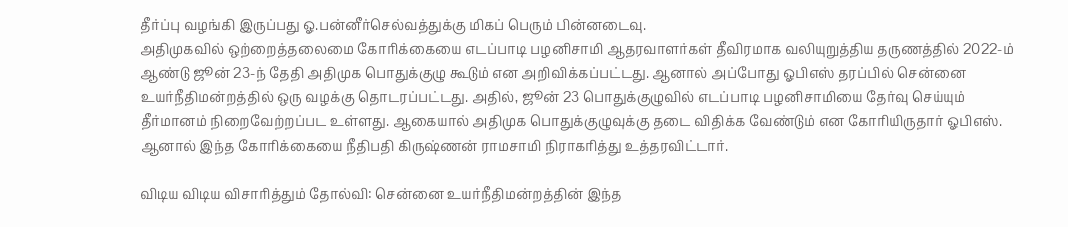தீர்ப்பு வழங்கி இருப்பது ஓ.பன்னீர்செல்வத்துக்கு மிகப் பெரும் பின்னடைவு.
அதிமுகவில் ஒற்றைத்தலைமை கோரிக்கையை எடப்பாடி பழனிசாமி ஆதரவாளர்கள் தீவிரமாக வலியுறுத்திய தருணத்தில் 2022-ம் ஆண்டு ஜூன் 23-ந் தேதி அதிமுக பொதுக்குழு கூடும் என அறிவிக்கப்பட்டது. ஆனால் அப்போது ஓபிஎஸ் தரப்பில் சென்னை உயர்நீதிமன்றத்தில் ஒரு வழக்கு தொடரப்பட்டது. அதில், ஜூன் 23 பொதுக்குழுவில் எடப்பாடி பழனிசாமியை தேர்வு செய்யும் தீர்மானம் நிறைவேற்றப்பட உள்ளது. ஆகையால் அதிமுக பொதுக்குழுவுக்கு தடை விதிக்க வேண்டும் என கோரியிருதார் ஓபிஎஸ். ஆனால் இந்த கோரிக்கையை நீதிபதி கிருஷ்ணன் ராமசாமி நிராகரித்து உத்தரவிட்டார்.

விடிய விடிய விசாரித்தும் தோல்வி: சென்னை உயர்நீதிமன்றத்தின் இந்த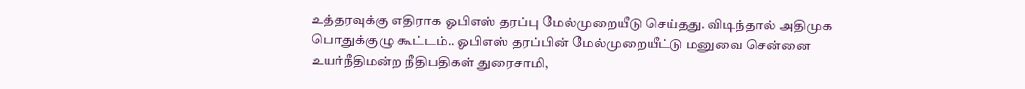உத்தரவுக்கு எதிராக ஓபிஎஸ் தரப்பு மேல்முறையீடு செய்தது. விடிந்தால் அதிமுக பொதுக்குழு கூட்டம்.. ஓபிஎஸ் தரப்பின் மேல்முறையீட்டு மனுவை சென்னை உயர்நீதிமன்ற நீதிபதிகள் துரைசாமி,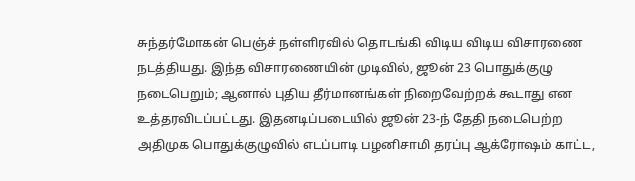சுந்தர்மோகன் பெஞ்ச் நள்ளிரவில் தொடங்கி விடிய விடிய விசாரணை நடத்தியது. இந்த விசாரணையின் முடிவில், ஜூன் 23 பொதுக்குழு நடைபெறும்; ஆனால் புதிய தீர்மானங்கள் நிறைவேற்றக் கூடாது என உத்தரவிடப்பட்டது. இதனடிப்படையில் ஜூன் 23-ந் தேதி நடைபெற்ற அதிமுக பொதுக்குழுவில் எடப்பாடி பழனிசாமி தரப்பு ஆக்ரோஷம் காட்ட,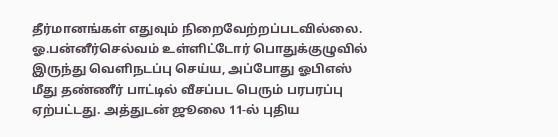தீர்மானங்கள் எதுவும் நிறைவேற்றப்படவில்லை. ஓ.பன்னீர்செல்வம் உள்ளிட்டோர் பொதுக்குழுவில் இருந்து வெளிநடப்பு செய்ய, அப்போது ஓபிஎஸ் மீது தண்ணீர் பாட்டில் வீசப்பட பெரும் பரபரப்பு ஏற்பட்டது. அத்துடன் ஜூலை 11-ல் புதிய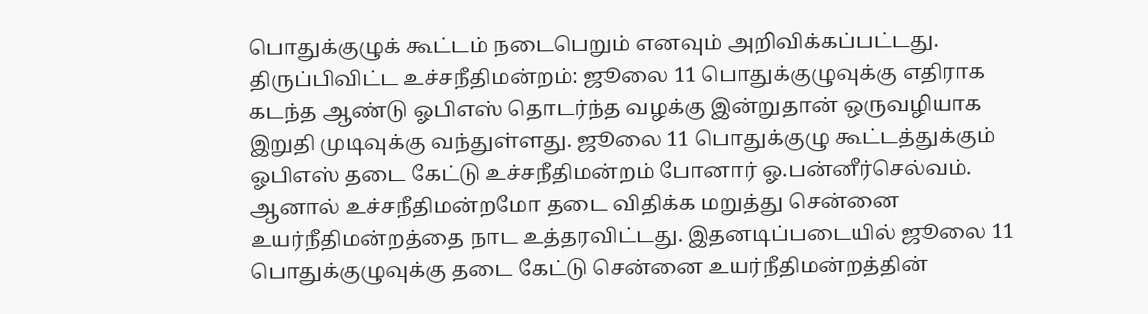பொதுக்குழுக் கூட்டம் நடைபெறும் எனவும் அறிவிக்கப்பட்டது.
திருப்பிவிட்ட உச்சநீதிமன்றம்: ஜூலை 11 பொதுக்குழுவுக்கு எதிராக கடந்த ஆண்டு ஓபிஎஸ் தொடர்ந்த வழக்கு இன்றுதான் ஒருவழியாக இறுதி முடிவுக்கு வந்துள்ளது. ஜூலை 11 பொதுக்குழு கூட்டத்துக்கும் ஓபிஎஸ் தடை கேட்டு உச்சநீதிமன்றம் போனார் ஓ.பன்னீர்செல்வம். ஆனால் உச்சநீதிமன்றமோ தடை விதிக்க மறுத்து சென்னை உயர்நீதிமன்றத்தை நாட உத்தரவிட்டது. இதனடிப்படையில் ஜூலை 11 பொதுக்குழுவுக்கு தடை கேட்டு சென்னை உயர்நீதிமன்றத்தின்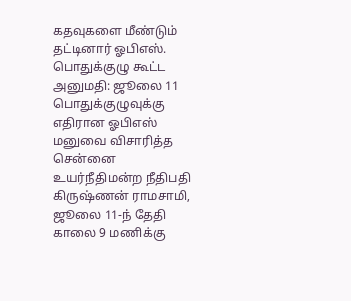கதவுகளை மீண்டும் தட்டினார் ஓபிஎஸ்.
பொதுக்குழு கூட்ட அனுமதி: ஜூலை 11 பொதுக்குழுவுக்கு எதிரான ஓபிஎஸ் மனுவை விசாரித்த சென்னை உயர்நீதிமன்ற நீதிபதி கிருஷ்ணன் ராமசாமி, ஜூலை 11-ந் தேதி காலை 9 மணிக்கு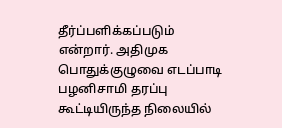தீர்ப்பளிக்கப்படும் என்றார். அதிமுக பொதுக்குழுவை எடப்பாடி பழனிசாமி தரப்பு கூட்டியிருந்த நிலையில்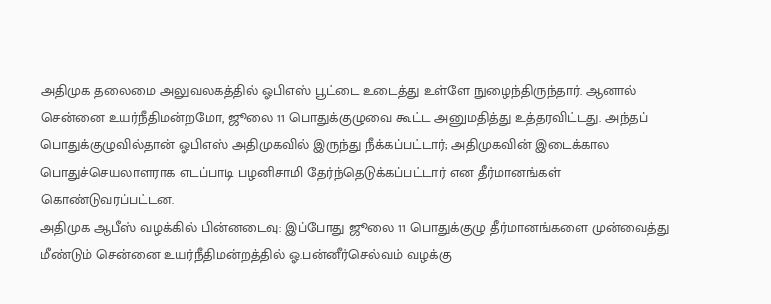அதிமுக தலைமை அலுவலகத்தில் ஓபிஎஸ் பூட்டை உடைத்து உள்ளே நுழைந்திருந்தார். ஆனால் சென்னை உயர்நீதிமன்றமோ, ஜூலை 11 பொதுக்குழுவை கூட்ட அனுமதித்து உத்தரவிட்டது. அந்தப் பொதுக்குழுவில்தான் ஓபிஎஸ் அதிமுகவில் இருந்து நீக்கப்பட்டார்; அதிமுகவின் இடைக்கால பொதுச்செயலாளராக எடப்பாடி பழனிசாமி தேர்ந்தெடுக்கப்பட்டார் என தீர்மானங்கள் கொண்டுவரப்பட்டன.
அதிமுக ஆபீஸ் வழக்கில் பின்னடைவு: இப்போது ஜூலை 11 பொதுக்குழு தீர்மானங்களை முன்வைத்து மீண்டும் சென்னை உயர்நீதிமன்றத்தில் ஓ.பன்னீர்செல்வம் வழக்கு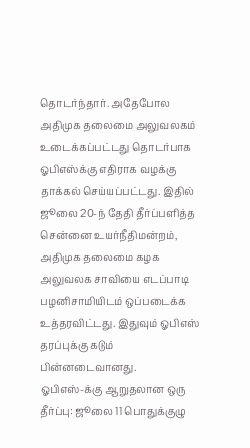தொடர்ந்தார். அதேபோல அதிமுக தலைமை அலுவலகம் உடைக்கப்பட்டது தொடர்பாக ஓபிஎஸ்க்கு எதிராக வழக்கு தாக்கல் செய்யப்பட்டது. இதில் ஜூலை 20-ந் தேதி தீர்ப்பளித்த சென்னை உயர்நீதிமன்றம், அதிமுக தலைமை கழக அலுவலக சாவியை எடப்பாடி பழனிசாமியிடம் ஒப்படைக்க உத்தரவிட்டது. இதுவும் ஓபிஎஸ் தரப்புக்கு கடும் பின்னடைவானது.
ஓபிஎஸ்-க்கு ஆறுதலான ஒரு தீர்ப்பு: ஜூலை 11 பொதுக்குழு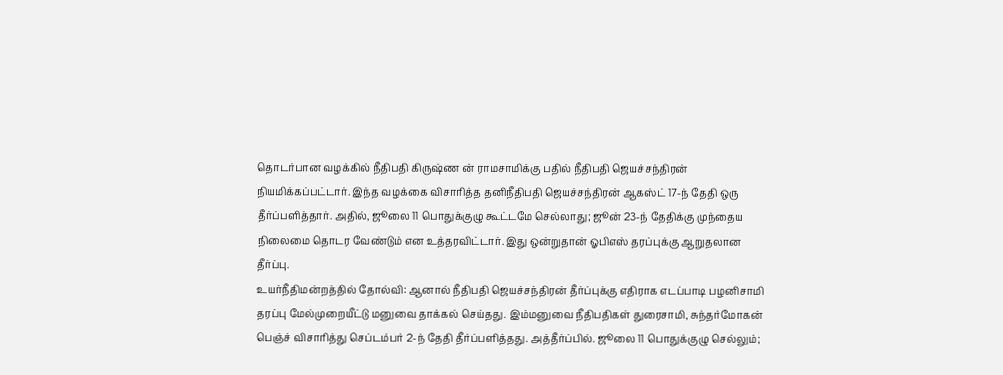தொடர்பான வழக்கில் நீதிபதி கிருஷ்ண ன் ராமசாமிக்கு பதில் நீதிபதி ஜெயச்சந்திரன் நியமிக்கப்பட்டார். இந்த வழக்கை விசாரித்த தனிநீதிபதி ஜெயச்சந்திரன் ஆகஸ்ட் 17-ந் தேதி ஒரு தீர்ப்பளித்தார். அதில், ஜூலை 11 பொதுக்குழு கூட்டமே செல்லாது; ஜூன் 23-ந் தேதிக்கு முந்தைய நிலைமை தொடர வேண்டும் என உத்தரவிட்டார். இது ஒன்றுதான் ஓபிஎஸ் தரப்புக்கு ஆறுதலான தீர்ப்பு.
உயர்நீதிமன்றத்தில் தோல்வி: ஆனால் நீதிபதி ஜெயச்சந்திரன் தீர்ப்புக்கு எதிராக எடப்பாடி பழனிசாமி தரப்பு மேல்முறையீட்டு மனுவை தாக்கல் செய்தது. இம்மனுவை நீதிபதிகள் துரைசாமி, சுந்தர்மோகன் பெஞ்ச் விசாரித்து செப்டம்பர் 2-ந் தேதி தீர்ப்பளித்தது. அத்தீர்ப்பில். ஜூலை 11 பொதுக்குழு செல்லும்;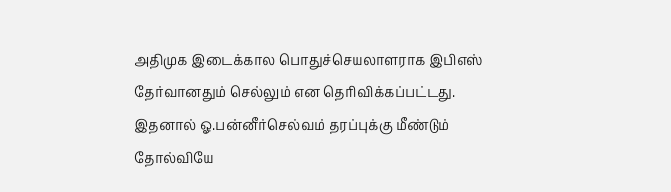அதிமுக இடைக்கால பொதுச்செயலாளராக இபிஎஸ் தேர்வானதும் செல்லும் என தெரிவிக்கப்பட்டது. இதனால் ஓ.பன்னீர்செல்வம் தரப்புக்கு மீண்டும் தோல்வியே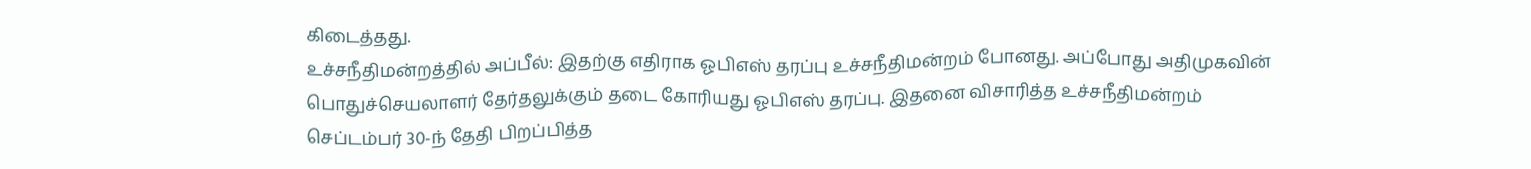கிடைத்தது.
உச்சநீதிமன்றத்தில் அப்பீல்: இதற்கு எதிராக ஓபிஎஸ் தரப்பு உச்சநீதிமன்றம் போனது. அப்போது அதிமுகவின் பொதுச்செயலாளர் தேர்தலுக்கும் தடை கோரியது ஓபிஎஸ் தரப்பு. இதனை விசாரித்த உச்சநீதிமன்றம் செப்டம்பர் 30-ந் தேதி பிறப்பித்த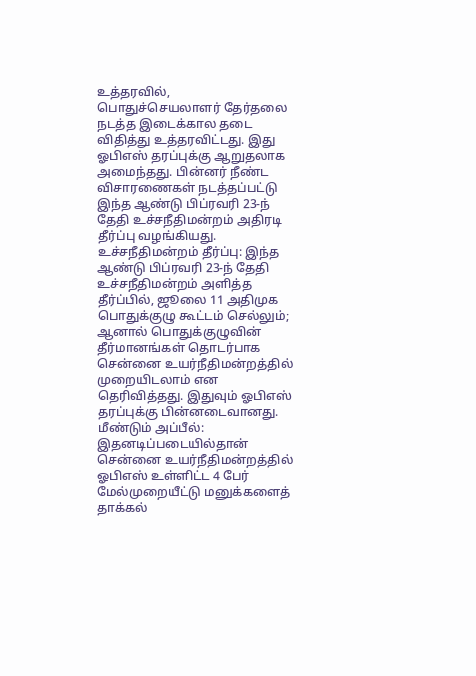உத்தரவில், பொதுச்செயலாளர் தேர்தலை நடத்த இடைக்கால தடை விதித்து உத்தரவிட்டது. இது ஓபிஎஸ் தரப்புக்கு ஆறுதலாக அமைந்தது. பின்னர் நீண்ட விசாரணைகள் நடத்தப்பட்டு இந்த ஆண்டு பிப்ரவரி 23-ந் தேதி உச்சநீதிமன்றம் அதிரடி தீர்ப்பு வழங்கியது.
உச்சநீதிமன்றம் தீர்ப்பு: இந்த ஆண்டு பிப்ரவரி 23-ந் தேதி உச்சநீதிமன்றம் அளித்த தீர்ப்பில், ஜூலை 11 அதிமுக பொதுக்குழு கூட்டம் செல்லும்; ஆனால் பொதுக்குழுவின் தீர்மானங்கள் தொடர்பாக சென்னை உயர்நீதிமன்றத்தில் முறையிடலாம் என தெரிவித்தது. இதுவும் ஓபிஎஸ் தரப்புக்கு பின்னடைவானது.
மீண்டும் அப்பீல்: இதனடிப்படையில்தான் சென்னை உயர்நீதிமன்றத்தில் ஓபிஎஸ் உள்ளிட்ட 4 பேர் மேல்முறையீட்டு மனுக்களைத் தாக்கல்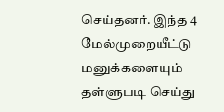செய்தனர். இந்த 4 மேல்முறையீட்டு மனுக்களையும் தள்ளுபடி செய்து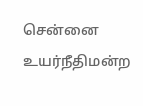சென்னை உயர்நீதிமன்ற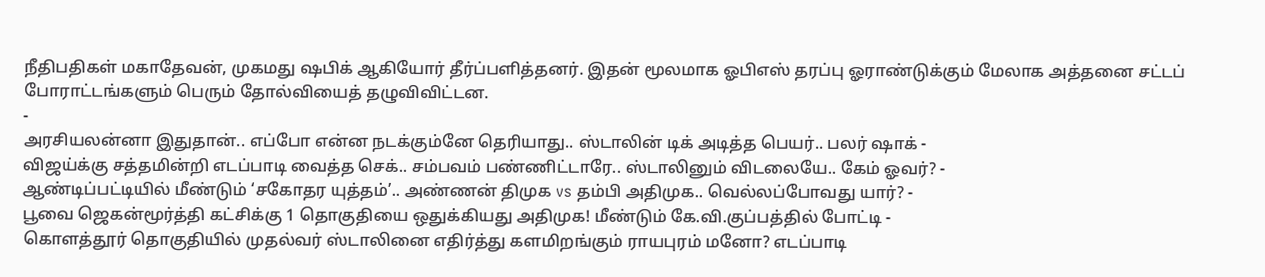நீதிபதிகள் மகாதேவன், முகமது ஷபிக் ஆகியோர் தீர்ப்பளித்தனர். இதன் மூலமாக ஓபிஎஸ் தரப்பு ஓராண்டுக்கும் மேலாக அத்தனை சட்டப் போராட்டங்களும் பெரும் தோல்வியைத் தழுவிவிட்டன.
-
அரசியலன்னா இதுதான்.. எப்போ என்ன நடக்கும்னே தெரியாது.. ஸ்டாலின் டிக் அடித்த பெயர்.. பலர் ஷாக் -
விஜய்க்கு சத்தமின்றி எடப்பாடி வைத்த செக்.. சம்பவம் பண்ணிட்டாரே.. ஸ்டாலினும் விடலையே.. கேம் ஓவர்? -
ஆண்டிப்பட்டியில் மீண்டும் ‘சகோதர யுத்தம்’.. அண்ணன் திமுக vs தம்பி அதிமுக.. வெல்லப்போவது யார்? -
பூவை ஜெகன்மூர்த்தி கட்சிக்கு 1 தொகுதியை ஒதுக்கியது அதிமுக! மீண்டும் கே.வி.குப்பத்தில் போட்டி -
கொளத்தூர் தொகுதியில் முதல்வர் ஸ்டாலினை எதிர்த்து களமிறங்கும் ராயபுரம் மனோ? எடப்பாடி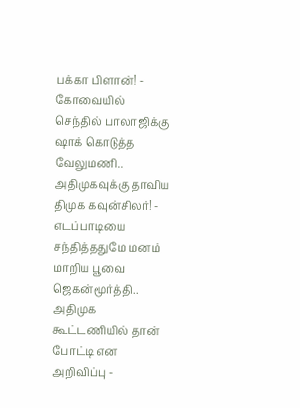பக்கா பிளான்! -
கோவையில் செந்தில் பாலாஜிக்கு ஷாக் கொடுத்த வேலுமணி.. அதிமுகவுக்கு தாவிய திமுக கவுன்சிலர்! -
எடப்பாடியை சந்தித்ததுமே மனம் மாறிய பூவை ஜெகன்மூர்த்தி.. அதிமுக கூட்டணியில் தான் போட்டி என அறிவிப்பு -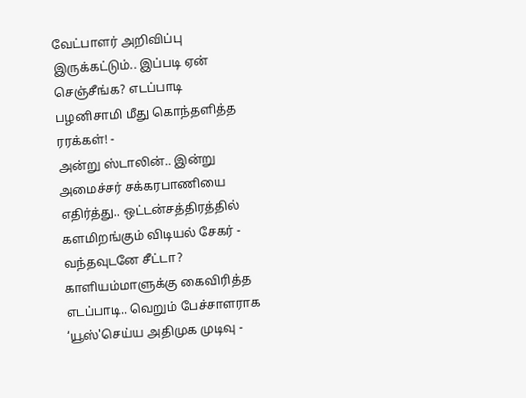வேட்பாளர் அறிவிப்பு இருக்கட்டும்.. இப்படி ஏன் செஞ்சீங்க? எடப்பாடி பழனிசாமி மீது கொந்தளித்த ரரக்கள்! -
அன்று ஸ்டாலின்.. இன்று அமைச்சர் சக்கரபாணியை எதிர்த்து.. ஒட்டன்சத்திரத்தில் களமிறங்கும் விடியல் சேகர் -
வந்தவுடனே சீட்டா? காளியம்மாளுக்கு கைவிரித்த எடப்பாடி.. வெறும் பேச்சாளராக ‘யூஸ்'செய்ய அதிமுக முடிவு -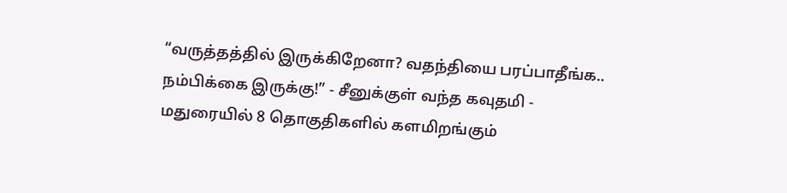“வருத்தத்தில் இருக்கிறேனா? வதந்தியை பரப்பாதீங்க.. நம்பிக்கை இருக்கு!” - சீனுக்குள் வந்த கவுதமி -
மதுரையில் 8 தொகுதிகளில் களமிறங்கும்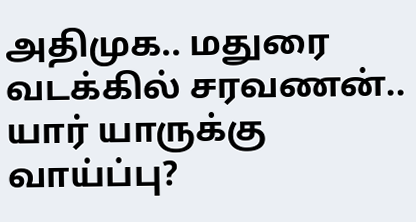அதிமுக.. மதுரை வடக்கில் சரவணன்.. யார் யாருக்கு வாய்ப்பு?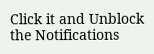Click it and Unblock the Notifications